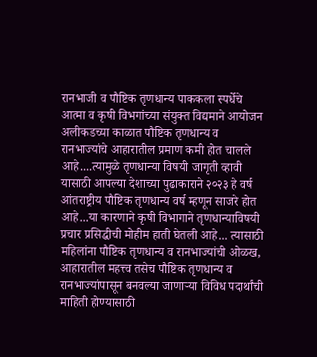रानभाजी व पौष्टिक तृणधान्य पाककला स्पर्धेचे आत्मा व कृषी विभगांच्या संयुक्त विद्यमाने आयोजन
अलीकडच्या काळात पौष्टिक तृणधान्य व रानभाज्यांचे आहारातील प्रमाण कमी होत चालले आहे....त्यामुळे तृणधान्या विषयी जागृती व्हावी यासाठी आपल्या देशाच्या पुढाकाराने २०२३ हे वर्ष आंतराष्ट्रीय पौष्टिक तृणधान्य वर्ष म्हणून साजरे होत आहे...या कारणाने कृषी विभागाने तृणधान्याविषयी प्रचार प्रसिद्धीची मोहीम हाती घेतली आहे... त्यासाठी महिलांना पौष्टिक तृणधान्य व रानभाज्यांची ओळख, आहारातील महत्त्व तसेच पौष्टिक तृणधान्य व रानभाज्यांपासून बनवल्या जाणाऱ्या विविध पदार्थांची माहिती होण्यासाठी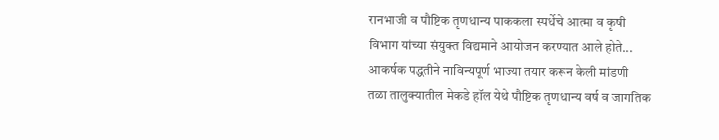रानभाजी व पौष्टिक तृणधान्य पाककला स्पर्धेचे आत्मा व कृषी विभाग यांच्या संयुक्त विद्यमाने आयोजन करण्यात आले होते...
आकर्षक पद्धतीने नाविन्यपूर्ण भाज्या तयार करून केली मांडणी
तळा तालुक्यातील मेकडे हॉल येथे पौष्टिक तृणधान्य वर्ष व जागतिक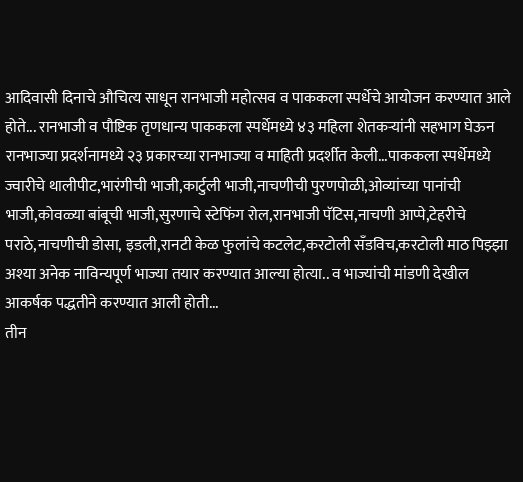आदिवासी दिनाचे औचित्य साधून रानभाजी महोत्सव व पाककला स्पर्धेचे आयोजन करण्यात आले होते... रानभाजी व पौष्टिक तृणधान्य पाककला स्पर्धेमध्ये ४३ महिला शेतकऱ्यांनी सहभाग घेऊन रानभाज्या प्रदर्शनामध्ये २३ प्रकारच्या रानभाज्या व माहिती प्रदर्शीत केली...पाककला स्पर्धेमध्ये ज्वारीचे थालीपीट,भारंगीची भाजी,कार्टुली भाजी,नाचणीची पुरणपोळी,ओव्यांच्या पानांची भाजी,कोवळ्या बांबूची भाजी,सुरणाचे स्टेफिंग रोल,रानभाजी पॅटिस,नाचणी आप्पे,टेहरीचे पराठे,नाचणीची डोसा, इडली,रानटी केळ फुलांचे कटलेट,करटोली सँडविच,करटोली माठ पिझ्झा अश्या अनेक नाविन्यपूर्ण भाज्या तयार करण्यात आल्या होत्या.. व भाज्यांची मांडणी देखील आकर्षक पद्धतीने करण्यात आली होती...
तीन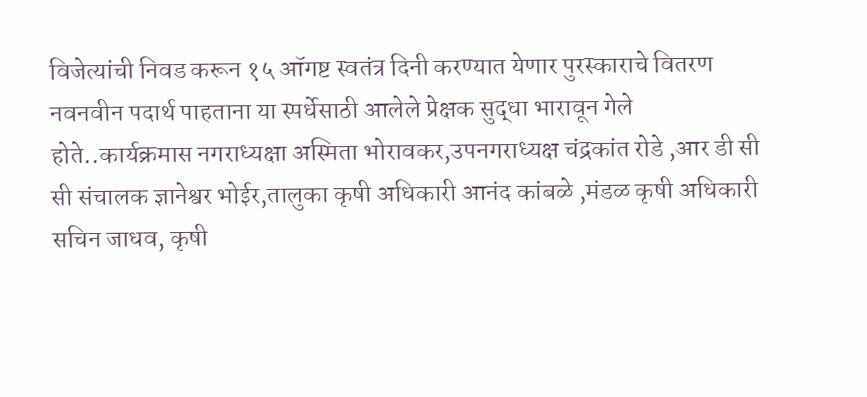विजेत्यांची निवड करून १५ ऑगष्ट स्वतंत्र दिनी करण्यात येणार पुरस्काराचे वितरण
नवनवीन पदार्थ पाहताना या स्पर्धेसाठी आलेले प्रेक्षक सुद्धा भारावून गेले होते..कार्यक्रमास नगराध्यक्षा अस्मिता भोरावकर,उपनगराध्यक्ष चंद्रकांत रोडे ,आर डी सी सी संचालक ज्ञानेश्वर भोईर,तालुका कृषी अधिकारी आनंद कांबळे ,मंडळ कृषी अधिकारी सचिन जाधव, कृषी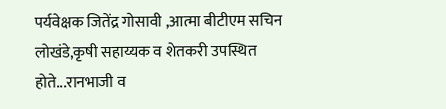पर्यवेक्षक जितेंद्र गोसावी ,आत्मा बीटीएम सचिन लोखंडे,कृषी सहाय्यक व शेतकरी उपस्थित होते...रानभाजी व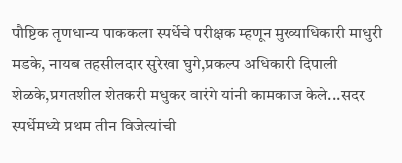पौष्टिक तृणधान्य पाककला स्पर्धेचे परीक्षक म्हणून मुख्याधिकारी माधुरी मडके, नायब तहसीलदार सुरेखा घुगे,प्रकल्प अधिकारी दिपाली शेळके,प्रगतशील शेतकरी मधुकर वारंगे यांनी कामकाज केले...सदर स्पर्धेमध्ये प्रथम तीन विजेत्यांची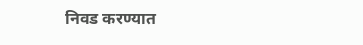निवड करण्यात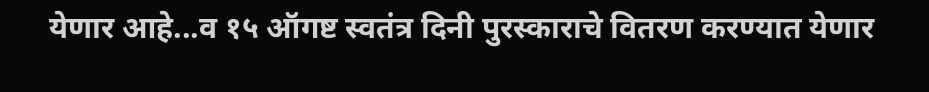येणार आहे...व १५ ऑगष्ट स्वतंत्र दिनी पुरस्काराचे वितरण करण्यात येणार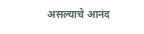असल्याचे आनंद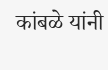कांबळे यांनी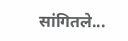सांगितले...